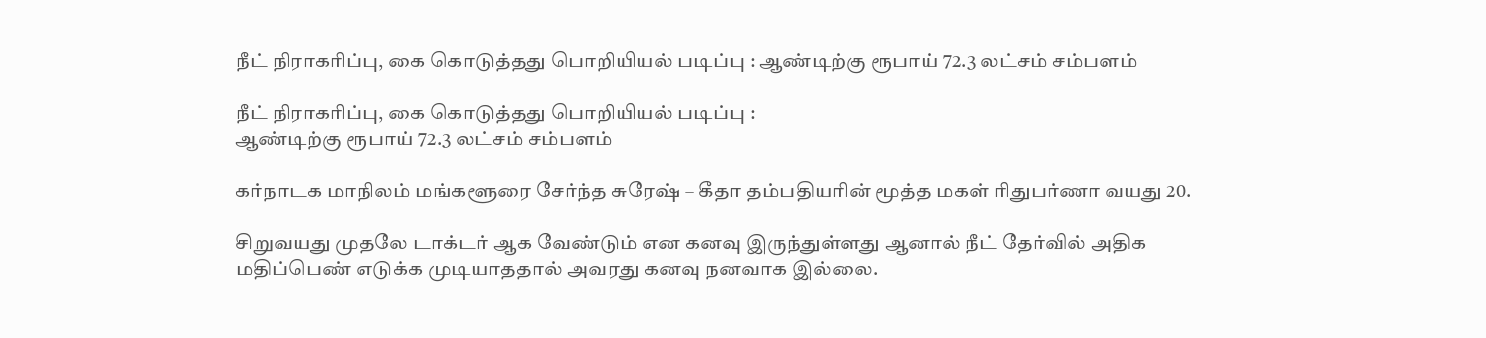நீட் நிராகரிப்பு, கை கொடுத்தது பொறியியல் படிப்பு : ஆண்டிற்கு ரூபாய் 72.3 லட்சம் சம்பளம்

நீட் நிராகரிப்பு, கை கொடுத்தது பொறியியல் படிப்பு :
ஆண்டிற்கு ரூபாய் 72.3 லட்சம் சம்பளம்

கர்நாடக மாநிலம் மங்களூரை சேர்ந்த சுரேஷ் – கீதா தம்பதியரின் மூத்த மகள் ரிதுபர்ணா வயது 20.

சிறுவயது முதலே டாக்டர் ஆக வேண்டும் என கனவு இருந்துள்ளது ஆனால் நீட் தேர்வில் அதிக மதிப்பெண் எடுக்க முடியாததால் அவரது கனவு நனவாக இல்லை.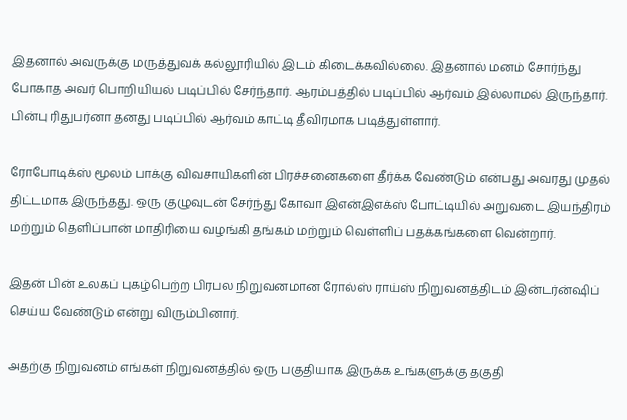இதனால் அவருக்கு மருத்துவக் கல்லூரியில் இடம் கிடைக்கவில்லை. இதனால் மனம் சோர்ந்து போகாத அவர் பொறியியல் படிப்பில் சேர்ந்தார். ஆரம்பத்தில் படிப்பில் ஆர்வம் இல்லாமல் இருந்தார். பின்பு ரிதுபர்னா தனது படிப்பில் ஆர்வம் காட்டி தீவிரமாக படித்துள்ளார்.

ரோபோடிக்ஸ் மூலம் பாக்கு விவசாயிகளின் பிரச்சனைகளை தீர்க்க வேண்டும் என்பது அவரது முதல் திட்டமாக இருந்தது. ஒரு குழுவுடன் சேர்ந்து கோவா இஎன்இஎக்ஸ் போட்டியில் அறுவடை இயந்திரம் மற்றும் தெளிப்பான் மாதிரியை வழங்கி தங்கம் மற்றும் வெள்ளிப் பதக்கங்களை வென்றார்.

இதன் பின் உலகப் புகழ்பெற்ற பிரபல நிறுவனமான ரோல்ஸ் ராய்ஸ் நிறுவனத்திடம் இன்டர்ன்ஷிப் செய்ய வேண்டும் என்று விரும்பினார்.

அதற்கு நிறுவனம் எங்கள் நிறுவனத்தில் ஒரு பகுதியாக இருக்க உங்களுக்கு தகுதி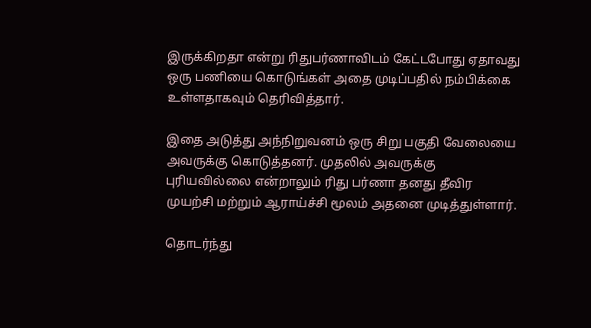இருக்கிறதா என்று ரிதுபர்ணாவிடம் கேட்டபோது ஏதாவது ஒரு பணியை கொடுங்கள் அதை முடிப்பதில் நம்பிக்கை உள்ளதாகவும் தெரிவித்தார்.

இதை அடுத்து அந்நிறுவனம் ஒரு சிறு பகுதி வேலையை அவருக்கு கொடுத்தனர். முதலில் அவருக்கு புரியவில்லை என்றாலும் ரிது பர்ணா தனது தீவிர முயற்சி மற்றும் ஆராய்ச்சி மூலம் அதனை முடித்துள்ளார்.

தொடர்ந்து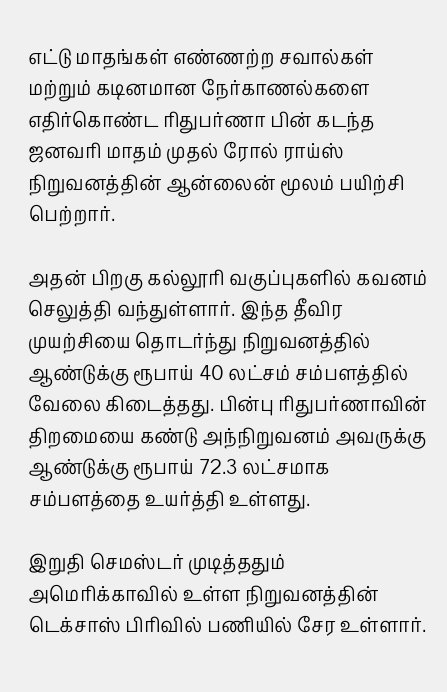எட்டு மாதங்கள் எண்ணற்ற சவால்கள் மற்றும் கடினமான நேர்காணல்களை எதிர்கொண்ட ரிதுபர்ணா பின் கடந்த ஜனவரி மாதம் முதல் ரோல் ராய்ஸ் நிறுவனத்தின் ஆன்லைன் மூலம் பயிற்சி பெற்றார்.

அதன் பிறகு கல்லூரி வகுப்புகளில் கவனம் செலுத்தி வந்துள்ளார். இந்த தீவிர முயற்சியை தொடர்ந்து நிறுவனத்தில் ஆண்டுக்கு ரூபாய் 40 லட்சம் சம்பளத்தில் வேலை கிடைத்தது. பின்பு ரிதுபர்ணாவின் திறமையை கண்டு அந்நிறுவனம் அவருக்கு ஆண்டுக்கு ரூபாய் 72.3 லட்சமாக சம்பளத்தை உயர்த்தி உள்ளது.

இறுதி செமஸ்டர் முடித்ததும் அமெரிக்காவில் உள்ள நிறுவனத்தின் டெக்சாஸ் பிரிவில் பணியில் சேர உள்ளார்.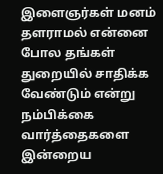இளைஞர்கள் மனம் தளராமல் என்னை போல தங்கள் துறையில் சாதிக்க வேண்டும் என்று நம்பிக்கை வார்த்தைகளை இன்றைய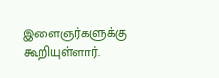இளைஞர்களுக்கு கூறியுள்ளார்.